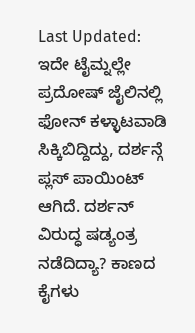Last Updated:
ಇದೇ ಟೈಮ್ನಲ್ಲೇ ಪ್ರದೋಷ್ ಜೈಲಿನಲ್ಲಿ ಫೋನ್ ಕಳ್ಳಾಟವಾಡಿ ಸಿಕ್ಕಿಬಿದ್ದಿದ್ದು, ದರ್ಶನ್ಗೆ ಪ್ಲಸ್ ಪಾಯಿಂಟ್ ಆಗಿದೆ. ದರ್ಶನ್ ವಿರುದ್ಧ ಷಡ್ಯಂತ್ರ ನಡೆದಿದ್ಯಾ? ಕಾಣದ ಕೈಗಳು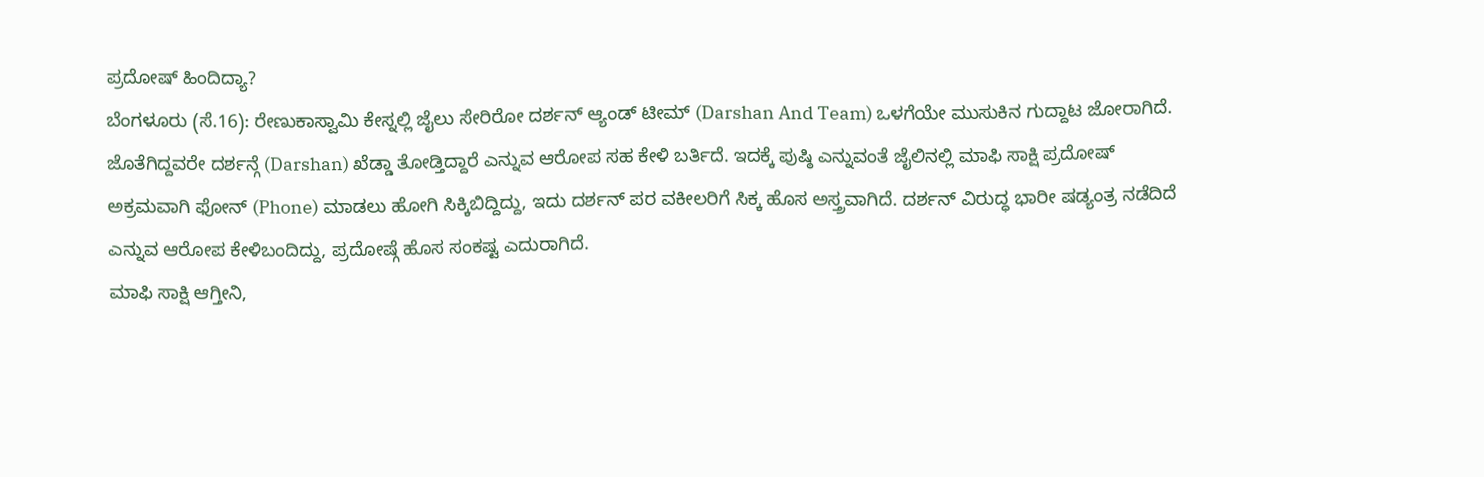ಪ್ರದೋಷ್ ಹಿಂದಿದ್ಯಾ?
ಬೆಂಗಳೂರು (ಸೆ.16): ರೇಣುಕಾಸ್ವಾಮಿ ಕೇಸ್ನಲ್ಲಿ ಜೈಲು ಸೇರಿರೋ ದರ್ಶನ್ ಆ್ಯಂಡ್ ಟೀಮ್ (Darshan And Team) ಒಳಗೆಯೇ ಮುಸುಕಿನ ಗುದ್ದಾಟ ಜೋರಾಗಿದೆ. ಜೊತೆಗಿದ್ದವರೇ ದರ್ಶನ್ಗೆ (Darshan) ಖೆಡ್ಡಾ ತೋಡ್ತಿದ್ದಾರೆ ಎನ್ನುವ ಆರೋಪ ಸಹ ಕೇಳಿ ಬರ್ತಿದೆ. ಇದಕ್ಕೆ ಪುಷ್ಠಿ ಎನ್ನುವಂತೆ ಜೈಲಿನಲ್ಲಿ ಮಾಫಿ ಸಾಕ್ಷಿ ಪ್ರದೋಷ್ ಅಕ್ರಮವಾಗಿ ಫೋನ್ (Phone) ಮಾಡಲು ಹೋಗಿ ಸಿಕ್ಕಿಬಿದ್ದಿದ್ದು, ಇದು ದರ್ಶನ್ ಪರ ವಕೀಲರಿಗೆ ಸಿಕ್ಕ ಹೊಸ ಅಸ್ತ್ರವಾಗಿದೆ. ದರ್ಶನ್ ವಿರುದ್ಧ ಭಾರೀ ಷಡ್ಯಂತ್ರ ನಡೆದಿದೆ ಎನ್ನುವ ಆರೋಪ ಕೇಳಿಬಂದಿದ್ದು, ಪ್ರದೋಷ್ಗೆ ಹೊಸ ಸಂಕಷ್ಟ ಎದುರಾಗಿದೆ.
ಮಾಫಿ ಸಾಕ್ಷಿ ಆಗ್ತೀನಿ,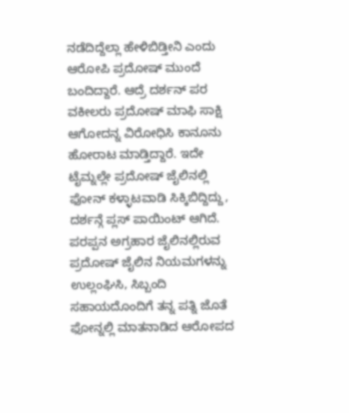ನಡೆದಿದ್ದೆಲ್ಲಾ ಹೇಳಿಬಿಡ್ತೀನಿ ಎಂದು ಆರೋಪಿ ಪ್ರದೋಷ್ ಮುಂದೆ ಬಂದಿದ್ದಾರೆ. ಆದ್ರೆ ದರ್ಶನ್ ಪರ ವಕೀಲರು ಪ್ರದೋಷ್ ಮಾಫಿ ಸಾಕ್ಷಿ ಆಗೋದನ್ನ ವಿರೋಧಿಸಿ ಕಾನೂನು ಹೋರಾಟ ಮಾಡ್ತಿದ್ದಾರೆ. ಇದೇ ಟೈಮ್ನಲ್ಲೇ ಪ್ರದೋಷ್ ಜೈಲಿನಲ್ಲಿ ಫೋನ್ ಕಳ್ಳಾಟವಾಡಿ ಸಿಕ್ಕಿಬಿದ್ದಿದ್ದು, ದರ್ಶನ್ಗೆ ಪ್ಲಸ್ ಪಾಯಿಂಟ್ ಆಗಿದೆ.
ಪರಪ್ಪನ ಅಗ್ರಹಾರ ಜೈಲಿನಲ್ಲಿರುವ ಪ್ರದೋಷ್ ಜೈಲಿನ ನಿಯಮಗಳನ್ನು ಉಲ್ಲಂಘಿಸಿ, ಸಿಬ್ಬಂದಿ ಸಹಾಯದೊಂದಿಗೆ ತನ್ನ ಪತ್ನಿ ಜೊತೆ ಫೋನ್ನಲ್ಲಿ ಮಾತನಾಡಿದ ಆರೋಪದ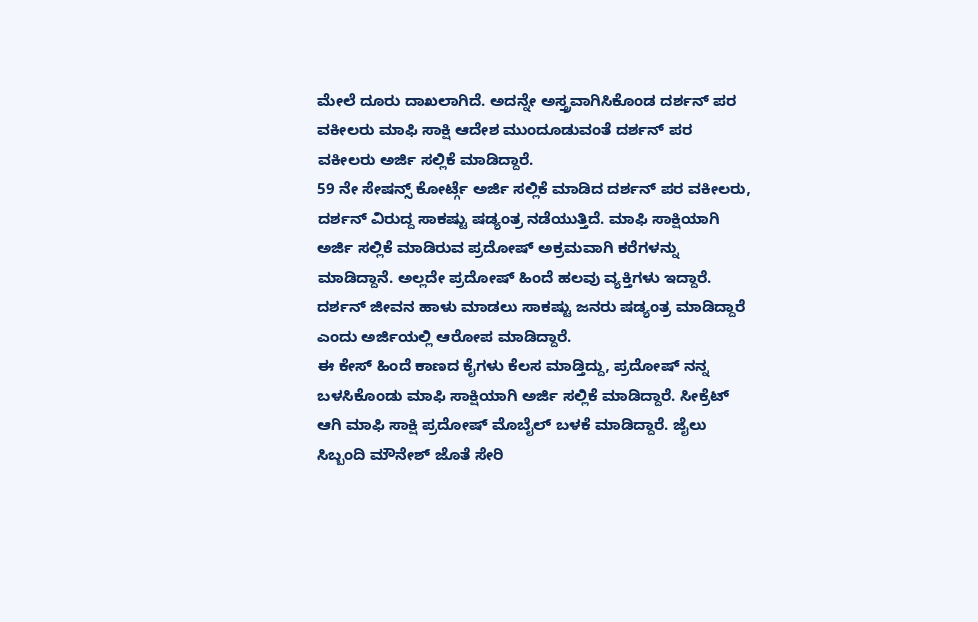ಮೇಲೆ ದೂರು ದಾಖಲಾಗಿದೆ. ಅದನ್ನೇ ಅಸ್ತ್ರವಾಗಿಸಿಕೊಂಡ ದರ್ಶನ್ ಪರ ವಕೀಲರು ಮಾಫಿ ಸಾಕ್ಷಿ ಆದೇಶ ಮುಂದೂಡುವಂತೆ ದರ್ಶನ್ ಪರ ವಕೀಲರು ಅರ್ಜಿ ಸಲ್ಲಿಕೆ ಮಾಡಿದ್ದಾರೆ.
59 ನೇ ಸೇಷನ್ಸ್ ಕೋರ್ಟ್ಗೆ ಅರ್ಜಿ ಸಲ್ಲಿಕೆ ಮಾಡಿದ ದರ್ಶನ್ ಪರ ವಕೀಲರು, ದರ್ಶನ್ ವಿರುದ್ದ ಸಾಕಷ್ಟು ಷಡ್ಯಂತ್ರ ನಡೆಯುತ್ತಿದೆ. ಮಾಫಿ ಸಾಕ್ಷಿಯಾಗಿ ಅರ್ಜಿ ಸಲ್ಲಿಕೆ ಮಾಡಿರುವ ಪ್ರದೋಷ್ ಅಕ್ರಮವಾಗಿ ಕರೆಗಳನ್ನು ಮಾಡಿದ್ದಾನೆ. ಅಲ್ಲದೇ ಪ್ರದೋಷ್ ಹಿಂದೆ ಹಲವು ವ್ಯಕ್ತಿಗಳು ಇದ್ದಾರೆ. ದರ್ಶನ್ ಜೀವನ ಹಾಳು ಮಾಡಲು ಸಾಕಷ್ಟು ಜನರು ಷಡ್ಯಂತ್ರ ಮಾಡಿದ್ದಾರೆ ಎಂದು ಅರ್ಜಿಯಲ್ಲಿ ಆರೋಪ ಮಾಡಿದ್ದಾರೆ.
ಈ ಕೇಸ್ ಹಿಂದೆ ಕಾಣದ ಕೈಗಳು ಕೆಲಸ ಮಾಡ್ತಿದ್ದು, ಪ್ರದೋಷ್ ನನ್ನ ಬಳಸಿಕೊಂಡು ಮಾಫಿ ಸಾಕ್ಷಿಯಾಗಿ ಅರ್ಜಿ ಸಲ್ಲಿಕೆ ಮಾಡಿದ್ದಾರೆ. ಸೀಕ್ರೆಟ್ ಆಗಿ ಮಾಫಿ ಸಾಕ್ಷಿ ಪ್ರದೋಷ್ ಮೊಬೈಲ್ ಬಳಕೆ ಮಾಡಿದ್ದಾರೆ. ಜೈಲು ಸಿಬ್ಬಂದಿ ಮೌನೇಶ್ ಜೊತೆ ಸೇರಿ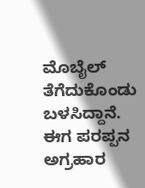ಮೊಬೈಲ್ ತೆಗೆದುಕೊಂಡು ಬಳಸಿದ್ದಾನೆ.
ಈಗ ಪರಪ್ಪನ ಅಗ್ರಹಾರ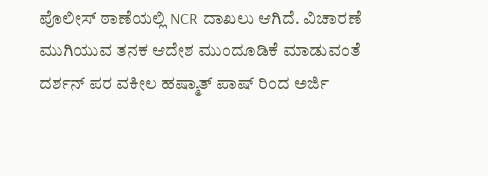ಪೊಲೀಸ್ ಠಾಣೆಯಲ್ಲಿ NCR ದಾಖಲು ಆಗಿದೆ. ವಿಚಾರಣೆ ಮುಗಿಯುವ ತನಕ ಆದೇಶ ಮುಂದೂಡಿಕೆ ಮಾಡುವಂತೆ ದರ್ಶನ್ ಪರ ವಕೀಲ ಹಷ್ಮಾತ್ ಪಾಷ್ ರಿಂದ ಅರ್ಜಿ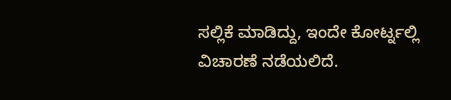ಸಲ್ಲಿಕೆ ಮಾಡಿದ್ದು, ಇಂದೇ ಕೋರ್ಟ್ನಲ್ಲಿ ವಿಚಾರಣೆ ನಡೆಯಲಿದೆ.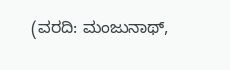(ವರದಿ: ಮಂಜುನಾಥ್,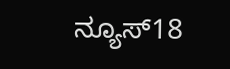ನ್ಯೂಸ್18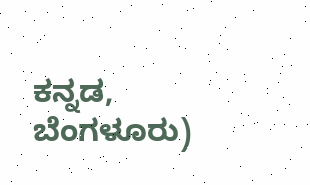ಕನ್ನಡ, ಬೆಂಗಳೂರು)